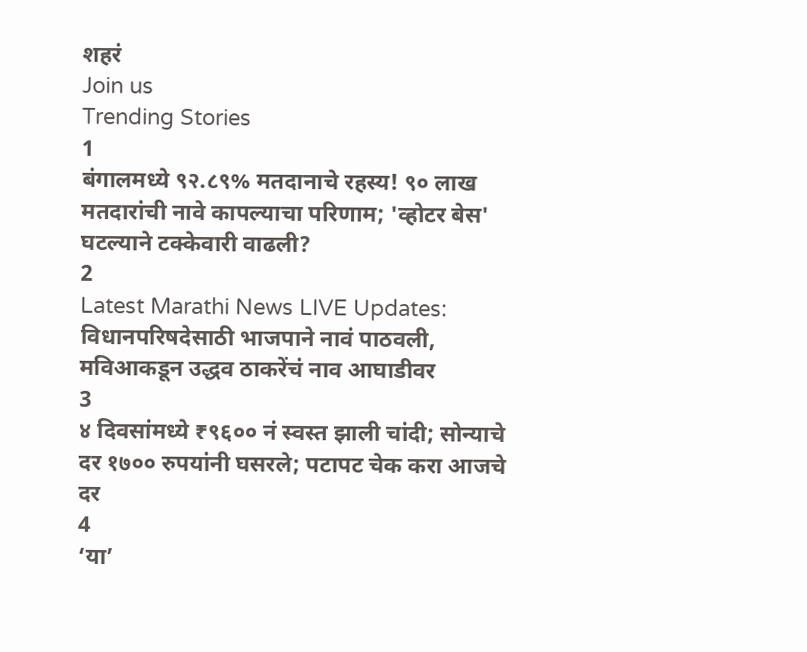शहरं
Join us
Trending Stories
1
बंगालमध्ये ९२.८९% मतदानाचे रहस्य! ९० लाख मतदारांची नावे कापल्याचा परिणाम; 'व्होटर बेस' घटल्याने टक्केवारी वाढली?
2
Latest Marathi News LIVE Updates: विधानपरिषदेसाठी भाजपाने नावं पाठवली, मविआकडून उद्धव ठाकरेंचं नाव आघाडीवर
3
४ दिवसांमध्ये ₹९६०० नं स्वस्त झाली चांदी; सोन्याचे दर १७०० रुपयांनी घसरले; पटापट चेक करा आजचे दर
4
‘या’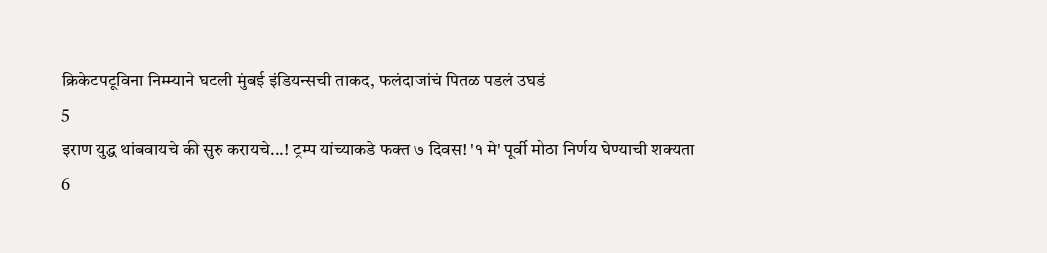क्रिकेटपटूविना निम्म्याने घटली मुंबई इंडियन्सची ताकद, फलंदाजांचं पितळ पडलं उघडं
5
इराण युद्ध थांबवायचे की सुरु करायचे...! ट्रम्प यांच्याकडे फक्त ७ दिवस! '१ मे' पूर्वी मोठा निर्णय घेण्याची शक्यता
6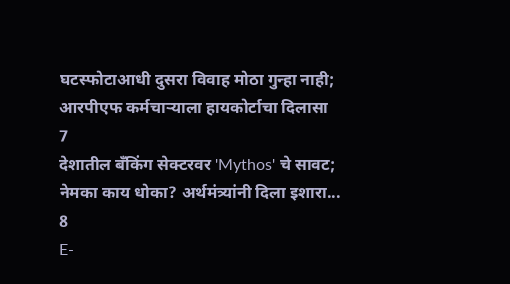घटस्फोटाआधी दुसरा विवाह मोठा गुन्हा नाही; आरपीएफ कर्मचाऱ्याला हायकोर्टाचा दिलासा
7
देशातील बँकिंग सेक्टरवर 'Mythos' चे सावट; नेमका काय धोका? अर्थमंत्र्यांनी दिला इशारा...
8
E-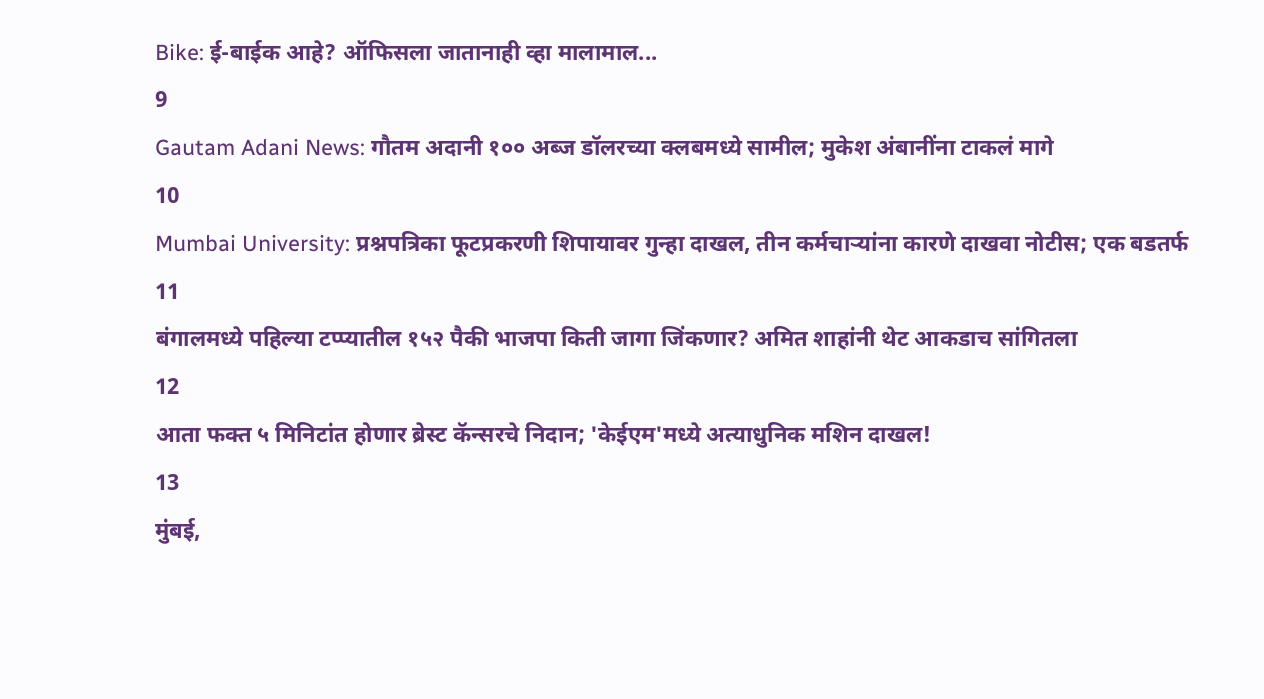Bike: ई-बाईक आहे? ऑफिसला जातानाही व्हा मालामाल...
9
Gautam Adani News: गौतम अदानी १०० अब्ज डॉलरच्या क्लबमध्ये सामील; मुकेश अंबानींना टाकलं मागे
10
Mumbai University: प्रश्नपत्रिका फूटप्रकरणी शिपायावर गुन्हा दाखल, तीन कर्मचाऱ्यांना कारणे दाखवा नोटीस; एक बडतर्फ
11
बंगालमध्ये पहिल्या टप्प्यातील १५२ पैकी भाजपा किती जागा जिंकणार? अमित शाहांनी थेट आकडाच सांगितला
12
आता फक्त ५ मिनिटांत होणार ब्रेस्ट कॅन्सरचे निदान; 'केईएम'मध्ये अत्याधुनिक मशिन दाखल!
13
मुंबई,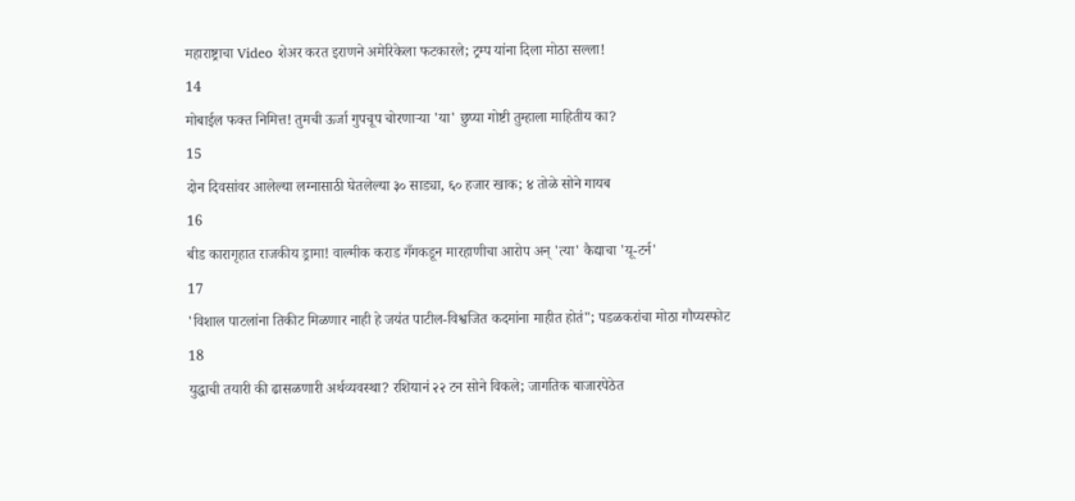महाराष्ट्राचा Video शेअर करत इराणने अमेरिकेला फटकारले; ट्रम्प यांना दिला मोठा सल्ला!
14
मोबाईल फक्त निमित्त! तुमची ऊर्जा गुपचूप चोरणाऱ्या 'या' छुप्या गोष्टी तुम्हाला माहितीय का?
15
दोन दिवसांवर आलेल्या लग्नासाठी घेतलेल्या ३० साड्या, ६० हजार खाक; ४ तोळे सोने गायब
16
बीड कारागृहात राजकीय ड्रामा! वाल्मीक कराड गँगकडून मारहाणीचा आरोप अन् 'त्या' कैद्याचा 'यू-टर्न'
17
'विशाल पाटलांना तिकीट मिळणार नाही हे जयंत पाटील-विश्वजित कदमांना माहीत होतं"; पडळकरांचा मोठा गौप्यस्फोट
18
युद्धाची तयारी की ढासळणारी अर्थव्यवस्था? रशियानं २२ टन सोने विकले; जागतिक बाजारपेठेत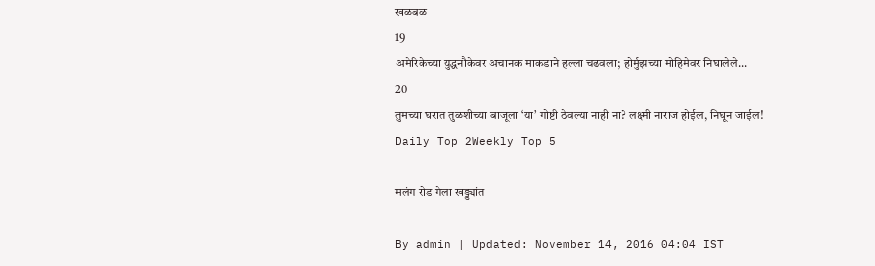खळबळ
19
अमेरिकेच्या युद्धनौकेवर अचानक माकडाने हल्ला चढवला; होर्मुझच्या मोहिमेवर निघालेले...
20
तुमच्या घरात तुळशीच्या बाजूला ‘या’ गोष्टी ठेवल्या नाही ना? लक्ष्मी नाराज होईल, निघून जाईल!
Daily Top 2Weekly Top 5

मलंग रोड गेला खड्ड्यांत

By admin | Updated: November 14, 2016 04:04 IST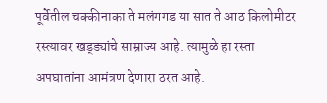पूर्वेतील चक्कीनाका ते मलंगगड या सात ते आठ किलोमीटर रस्त्यावर खड्ड्यांचे साम्राज्य आहे. त्यामुळे हा रस्ता अपघातांना आमंत्रण देणारा ठरत आहे.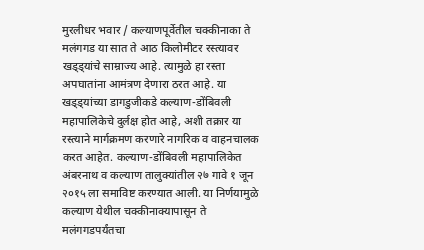मुरलीधर भवार / कल्याणपूर्वेतील चक्कीनाका ते मलंगगड या सात ते आठ किलोमीटर रस्त्यावर खड्ड्यांचे साम्राज्य आहे. त्यामुळे हा रस्ता अपघातांना आमंत्रण देणारा ठरत आहे. या खड्ड्यांच्या डागडुजीकडे कल्याण-डोंबिवली महापालिकेचे दुर्लक्ष होत आहे, अशी तक्रार या रस्त्याने मार्गक्रमण करणारे नागरिक व वाहनचालक करत आहेत. कल्याण-डोंबिवली महापालिकेत अंबरनाथ व कल्याण तालुक्यांतील २७ गावे १ जून २०१५ ला समाविष्ट करण्यात आली. या निर्णयामुळे कल्याण येथील चक्कीनाक्यापासून ते मलंगगडपर्यंतचा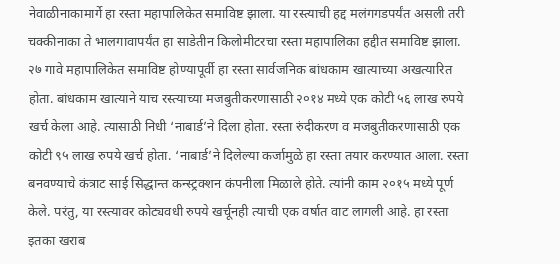नेवाळीनाकामार्गे हा रस्ता महापालिकेत समाविष्ट झाला. या रस्त्याची हद्द मलंगगडपर्यंत असली तरी चक्कीनाका ते भालगावापर्यंत हा साडेतीन किलोमीटरचा रस्ता महापालिका हद्दीत समाविष्ट झाला. २७ गावे महापालिकेत समाविष्ट होण्यापूर्वी हा रस्ता सार्वजनिक बांधकाम खात्याच्या अखत्यारित होता. बांधकाम खात्याने याच रस्त्याच्या मजबुतीकरणासाठी २०१४ मध्ये एक कोटी ५६ लाख रुपये खर्च केला आहे. त्यासाठी निधी ‘नाबार्ड’ने दिला होता. रस्ता रुंदीकरण व मजबुतीकरणासाठी एक कोटी ९५ लाख रुपये खर्च होता. ‘नाबार्ड’ने दिलेल्या कर्जामुळे हा रस्ता तयार करण्यात आला. रस्ता बनवण्याचे कंत्राट साई सिद्धान्त कन्स्ट्रक्शन कंपनीला मिळाले होते. त्यांनी काम २०१५ मध्ये पूर्ण केले. परंतु, या रस्त्यावर कोट्यवधी रुपये खर्चूनही त्याची एक वर्षात वाट लागली आहे. हा रस्ता इतका खराब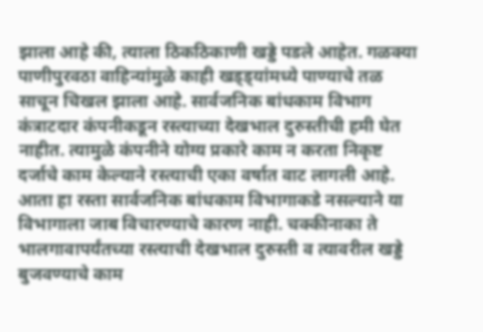झाला आहे की, त्याला ठिकठिकाणी खड्डे पडले आहेत. गळक्या पाणीपुरवठा वाहिन्यांमुळे काही खड्ड्यांमध्ये पाण्याचे तळ साचून चिखल झाला आहे. सार्वजनिक बांधकाम विभाग कंत्राटदार कंपनीकडून रस्त्याच्या देखभाल दुरुस्तीची हमी घेत नाहीत. त्यामुळे कंपनीने योग्य प्रकारे काम न करता निकृष्ट दर्जाचे काम केल्याने रस्त्याची एका वर्षात वाट लागली आहे. आता हा रस्ता सार्वजनिक बांधकाम विभागाकडे नसल्याने या विभागाला जाब विचारण्याचे कारण नाही. चक्कीनाका ते भालगावापर्यंतच्या रस्त्याची देखभाल दुरुस्ती व त्यावरील खड्डे बुजवण्याचे काम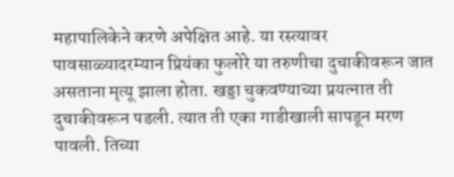महापालिकेने करणे अपेक्षित आहे. या रस्त्यावर पावसाळ्यादरम्यान प्रियंका फुलोरे या तरुणीचा दुचाकीवरून जात असताना मृत्यू झाला होता. खड्डा चुकवण्याच्या प्रयत्नात ती दुचाकीवरून पडली. त्यात ती एका गाडीखाली सापडून मरण पावली. तिच्या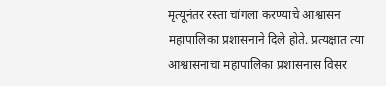मृत्यूनंतर रस्ता चांगला करण्याचे आश्वासन महापालिका प्रशासनाने दिले होते. प्रत्यक्षात त्या आश्वासनाचा महापालिका प्रशासनास विसर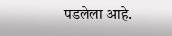पडलेला आहे.